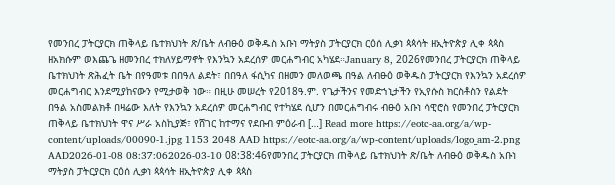የመንበረ ፓትርያርክ ጠቅላይ ቤተክህነት ጽ/ቤት ለብፁዕ ወቅዱስ አቡነ ማትያስ ፓትርያርክ ርዕሰ ሊቃነ ጳጳሳት ዘኢትዮጵያ ሊቀ ጳጳስ ዘአክሱም ወእጨጌ ዘመንበረ ተክለሃይማኖት የእንኳን አደረሰዎ መርሐግብር አካሄደ።January 8, 2026የመንበረ ፓትርያርክ ጠቅላይ ቤተክህነት ጽሕፈት ቤት በየዓመቱ በበዓለ ልደት፣ በበዓለ ፋሲካና በዘመን መለወጫ በዓል ለብፁዕ ወቅዱስ ፓትርያርክ የእንኳን አደረሰዎ መርሐግብር እንደሚያከናውን የሚታወቅ ነው። በዚሁ መሠረት የ2018ዓ.ም. የጌታችንና የመድኀኒታችን የኢየሱስ ክርስቶስን የልደት በዓል አስመልክቶ በዛሬው እለት የእንኳን አደረሰዎ መርሐግብር የተካሄደ ሲሆን በመርሐግብሩ ብፁዕ አቡነ ሳዊሮስ የመንበረ ፓትርያርክ ጠቅላይ ቤተክህነት ዋና ሥራ አስኪያጅ፣ የሸገር ከተማና የደቡብ ምዕራብ […] Read more https://eotc-aa.org/a/wp-content/uploads/00090-1.jpg 1153 2048 AAD https://eotc-aa.org/a/wp-content/uploads/logo_am-2.png AAD2026-01-08 08:37:062026-03-10 08:38:46የመንበረ ፓትርያርክ ጠቅላይ ቤተክህነት ጽ/ቤት ለብፁዕ ወቅዱስ አቡነ ማትያስ ፓትርያርክ ርዕሰ ሊቃነ ጳጳሳት ዘኢትዮጵያ ሊቀ ጳጳስ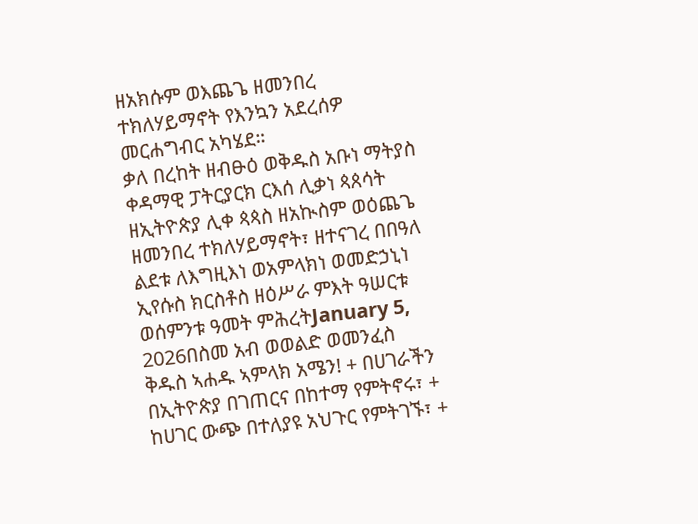ዘአክሱም ወእጨጌ ዘመንበረ ተክለሃይማኖት የእንኳን አደረሰዎ መርሐግብር አካሄደ።
ቃለ በረከት ዘብፁዕ ወቅዱስ አቡነ ማትያስ ቀዳማዊ ፓትርያርክ ርእሰ ሊቃነ ጳጰሳት ዘኢትዮጵያ ሊቀ ጳጳስ ዘአኲስም ወዕጨጌ ዘመንበረ ተክለሃይማኖት፣ ዘተናገረ በበዓለ ልደቱ ለእግዚእነ ወአምላክነ ወመድኃኒነ ኢየሱስ ክርስቶስ ዘዕሥራ ምእት ዓሠርቱ ወሰምንቱ ዓመት ምሕረትJanuary 5, 2026በስመ አብ ወወልድ ወመንፈስ ቅዱስ ኣሐዱ ኣምላክ አሜን! + በሀገራችን በኢትዮጵያ በገጠርና በከተማ የምትኖሩ፣ + ከሀገር ውጭ በተለያዩ አህጉር የምትገኙ፣ +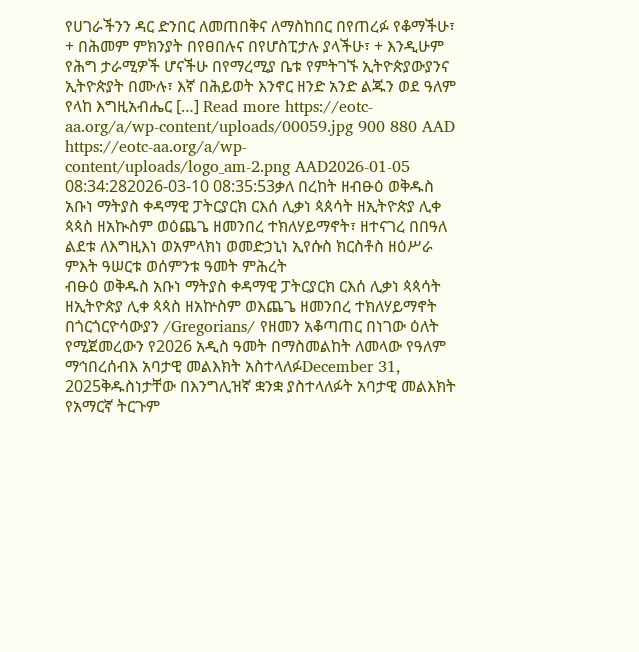የሀገራችንን ዳር ድንበር ለመጠበቅና ለማስከበር በየጠረፉ የቆማችሁ፣ + በሕመም ምክንያት በየፀበሉና በየሆስፒታሉ ያላችሁ፣ + እንዲሁም የሕግ ታራሚዎች ሆናችሁ በየማረሚያ ቤቱ የምትገኙ ኢትዮጵያውያንና ኢትዮጵያት በሙሉ፣ እኛ በሕይወት እንኖር ዘንድ አንድ ልጁን ወደ ዓለም የላከ እግዚአብሔር […] Read more https://eotc-aa.org/a/wp-content/uploads/00059.jpg 900 880 AAD https://eotc-aa.org/a/wp-content/uploads/logo_am-2.png AAD2026-01-05 08:34:282026-03-10 08:35:53ቃለ በረከት ዘብፁዕ ወቅዱስ አቡነ ማትያስ ቀዳማዊ ፓትርያርክ ርእሰ ሊቃነ ጳጰሳት ዘኢትዮጵያ ሊቀ ጳጳስ ዘአኲስም ወዕጨጌ ዘመንበረ ተክለሃይማኖት፣ ዘተናገረ በበዓለ ልደቱ ለእግዚእነ ወአምላክነ ወመድኃኒነ ኢየሱስ ክርስቶስ ዘዕሥራ ምእት ዓሠርቱ ወሰምንቱ ዓመት ምሕረት
ብፁዕ ወቅዱስ አቡነ ማትያስ ቀዳማዊ ፓትርያርክ ርእሰ ሊቃነ ጳጳሳት ዘኢትዮጵያ ሊቀ ጳጳስ ዘአኵስም ወእጨጌ ዘመንበረ ተክለሃይማኖት በጎርጎርዮሳውያን /Gregorians/ የዘመን አቆጣጠር በነገው ዕለት የሚጀመረውን የ2026 አዲስ ዓመት በማስመልከት ለመላው የዓለም ማኅበረሰብእ አባታዊ መልእክት አስተላለፉDecember 31, 2025ቅዱስነታቸው በእንግሊዝኛ ቋንቋ ያስተላለፉት አባታዊ መልእክት የአማርኛ ትርጉም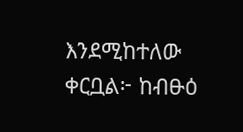እንደሚከተለው ቀርቧል፦ ከብፁዕ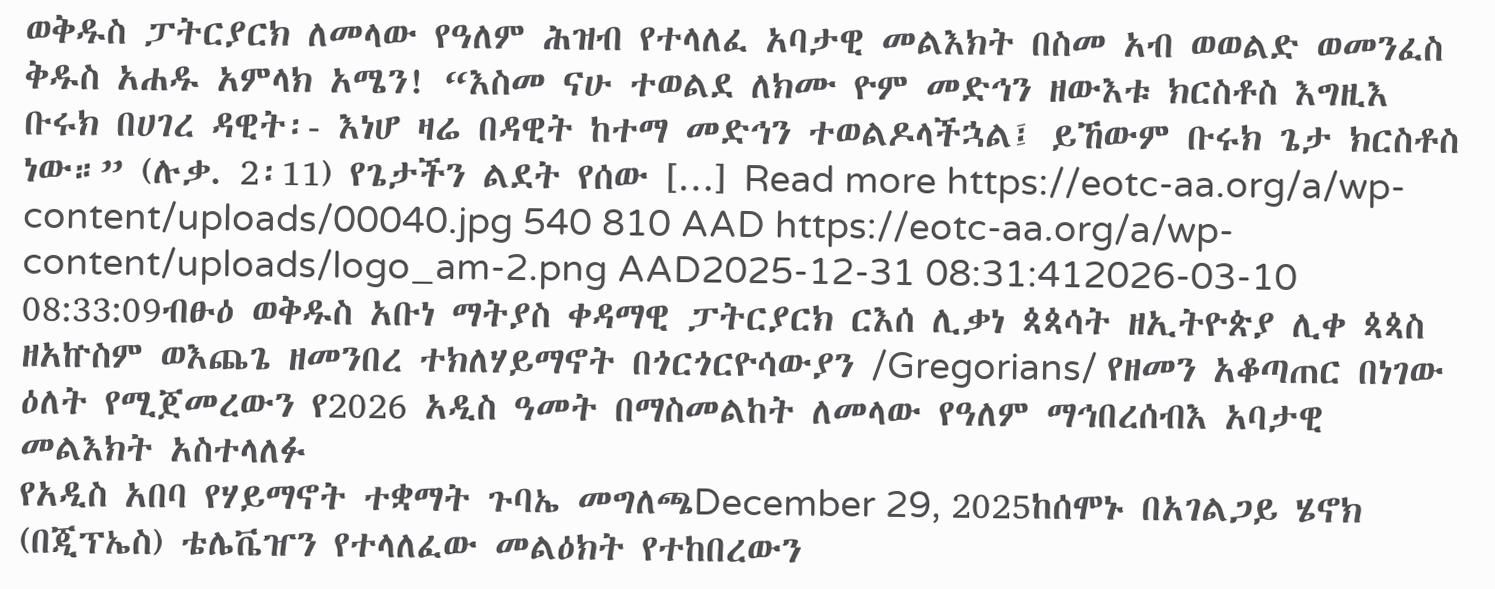ወቅዱስ ፓትርያርክ ለመላው የዓለም ሕዝብ የተላለፈ አባታዊ መልእክት በስመ አብ ወወልድ ወመንፈስ ቅዱስ አሐዱ አምላክ አሜን! “እስመ ናሁ ተወልደ ለክሙ ዮም መድኅን ዘውእቱ ክርስቶስ እግዚእ ቡሩክ በሀገረ ዳዊት፡- እነሆ ዛሬ በዳዊት ከተማ መድኅን ተወልዶላችኋል፤ ይኸውም ቡሩክ ጌታ ክርስቶስ ነው።” (ሉቃ. 2፡11) የጌታችን ልደት የሰው […] Read more https://eotc-aa.org/a/wp-content/uploads/00040.jpg 540 810 AAD https://eotc-aa.org/a/wp-content/uploads/logo_am-2.png AAD2025-12-31 08:31:412026-03-10 08:33:09ብፁዕ ወቅዱስ አቡነ ማትያስ ቀዳማዊ ፓትርያርክ ርእሰ ሊቃነ ጳጳሳት ዘኢትዮጵያ ሊቀ ጳጳስ ዘአኵስም ወእጨጌ ዘመንበረ ተክለሃይማኖት በጎርጎርዮሳውያን /Gregorians/ የዘመን አቆጣጠር በነገው ዕለት የሚጀመረውን የ2026 አዲስ ዓመት በማስመልከት ለመላው የዓለም ማኅበረሰብእ አባታዊ መልእክት አስተላለፉ
የአዲስ አበባ የሃይማኖት ተቋማት ጉባኤ መግለጫDecember 29, 2025ከሰሞኑ በአገልጋይ ሄኖክ (በጂፕኤስ) ቴሌቬዠን የተላለፈው መልዕክት የተከበረውን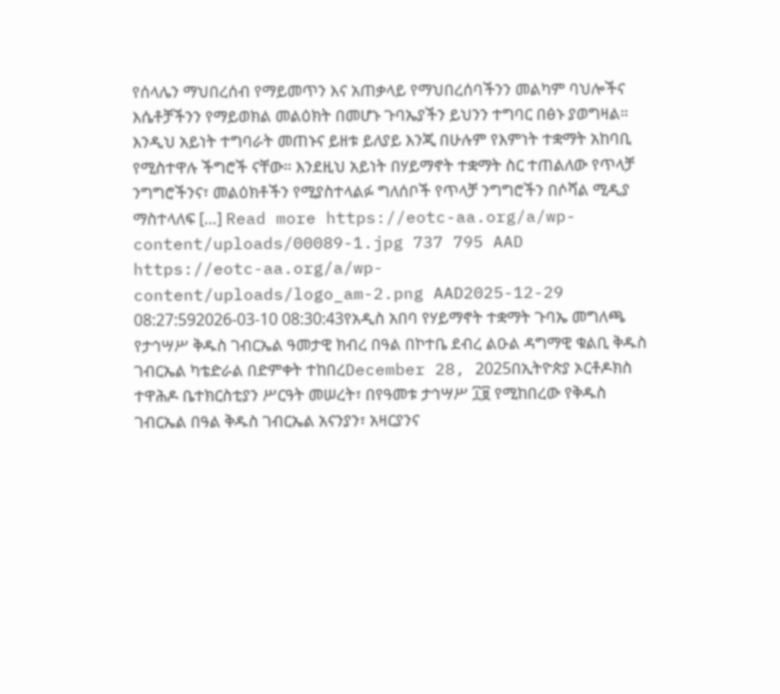የሰላሌን ማህበረሰብ የማይመጥን እና አጠቃላይ የማህበረሰባችንን መልካም ባህሎችና እሴቶቻችንን የማይወክል መልዕክት በመሆኑ ጉባኤያችን ይህንን ተግባር በፅኑ ያወግዛል። እንዲህ አይነት ተግባራት መጠኑና ይዘቱ ይለያይ እንጂ በሁሉም የእምነት ተቋማት አከባቢ የሚስተዋሉ ችግሮች ናቸው። እንደዚህ አይነት በሃይማኖት ተቋማት ስር ተጠልለው የጥላቻ ንግግሮችንና፣ መልዕክቶችን የሚያስተላልፉ ግለሰቦች የጥላቻ ንግግሮችን በሶሻል ሚዲያ ማስተላለፍ […] Read more https://eotc-aa.org/a/wp-content/uploads/00089-1.jpg 737 795 AAD https://eotc-aa.org/a/wp-content/uploads/logo_am-2.png AAD2025-12-29 08:27:592026-03-10 08:30:43የአዲስ አበባ የሃይማኖት ተቋማት ጉባኤ መግለጫ
የታኅሣሥ ቅዱስ ገብርኤል ዓመታዊ ክብረ በዓል በኮተቤ ደብረ ልዑል ዳግማዊ ቁልቢ ቅዱስ ገብርኤል ካቴድራል በድምቀት ተከበረDecember 28, 2025በኢትዮጵያ ኦርቶዶክስ ተዋሕዶ ቤተክርስቲያን ሥርዓት መሠረት፣ በየዓመቱ ታኅሣሥ ፲፱ የሚከበረው የቅዱስ ገብርኤል በዓል ቅዱስ ገብርኤል አናንያን፣ አዛርያንና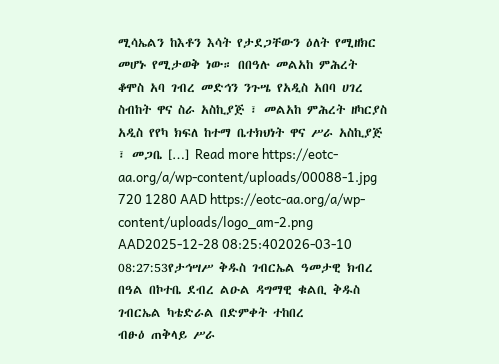ሚሳኤልን ከእቶን እሳት የታደጋቸውን ዕለት የሚዘክር መሆኑ የሚታወቅ ነው። በበዓሉ መልአከ ምሕረት ቆሞስ አባ ገብረ መድኅን ንጉሤ የአዲስ አበባ ሀገረ ስብከት ዋና ስራ አስኪያጅ ፣ መልአከ ምሕረት ዘካርያስ አዲስ የየካ ክፍለ ከተማ ቤተክህነት ዋና ሥራ አስኪያጅ ፣ መጋቤ […] Read more https://eotc-aa.org/a/wp-content/uploads/00088-1.jpg 720 1280 AAD https://eotc-aa.org/a/wp-content/uploads/logo_am-2.png AAD2025-12-28 08:25:402026-03-10 08:27:53የታኅሣሥ ቅዱስ ገብርኤል ዓመታዊ ክብረ በዓል በኮተቤ ደብረ ልዑል ዳግማዊ ቁልቢ ቅዱስ ገብርኤል ካቴድራል በድምቀት ተከበረ
ብፁዕ ጠቅላይ ሥራ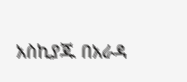አስኪያጁ በአራዳ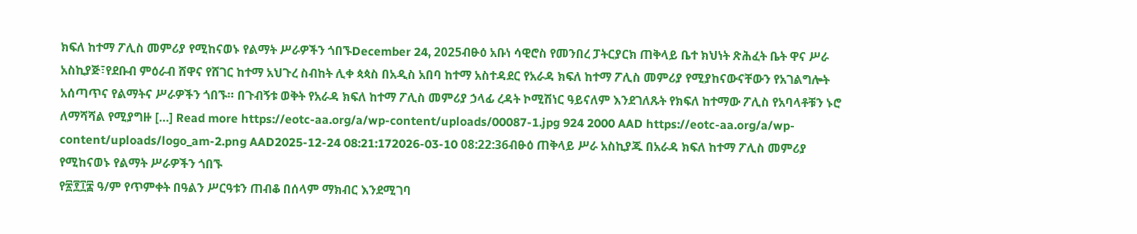ክፍለ ከተማ ፖሊስ መምሪያ የሚከናወኑ የልማት ሥራዎችን ጎበኙDecember 24, 2025ብፁዕ አቡነ ሳዊሮስ የመንበረ ፓትርያርክ ጠቅላይ ቤተ ክህነት ጽሕፈት ቤት ዋና ሥራ አስኪያጅ፣የደቡብ ምዕራብ ሸዋና የሸገር ከተማ አህጉረ ስብከት ሊቀ ጳጳስ በአዲስ አበባ ከተማ አስተዳደር የአራዳ ክፍለ ከተማ ፖሊስ መምሪያ የሚያከናውናቸውን የአገልግሎት አሰጣጥና የልማትና ሥራዎችን ጎበኙ። በጉብኝቱ ወቅት የአራዳ ክፍለ ከተማ ፖሊስ መምሪያ ኃላፊ ረዳት ኮሚሽነር ዓይናለም እንደገለጹት የክፍለ ከተማው ፖሊስ የአባላቶቹን ኑሮ ለማሻሻል የሚያግዙ […] Read more https://eotc-aa.org/a/wp-content/uploads/00087-1.jpg 924 2000 AAD https://eotc-aa.org/a/wp-content/uploads/logo_am-2.png AAD2025-12-24 08:21:172026-03-10 08:22:36ብፁዕ ጠቅላይ ሥራ አስኪያጁ በአራዳ ክፍለ ከተማ ፖሊስ መምሪያ የሚከናወኑ የልማት ሥራዎችን ጎበኙ
የ፳፻፲፰ ዓ/ም የጥምቀት በዓልን ሥርዓቱን ጠብቆ በሰላም ማክብር እንደሚገባ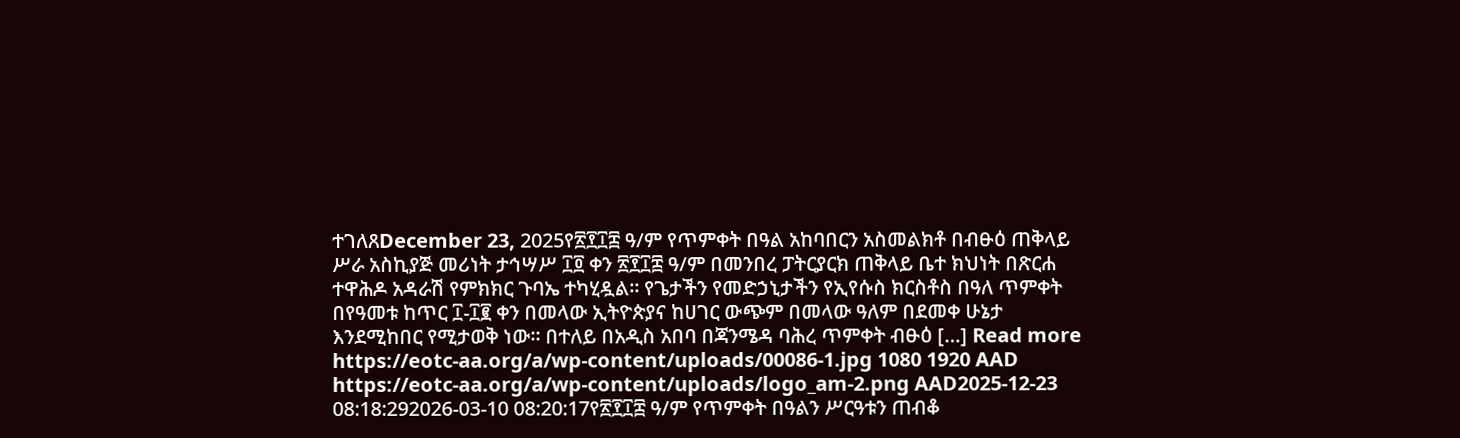ተገለጸDecember 23, 2025የ፳፻፲፰ ዓ/ም የጥምቀት በዓል አከባበርን አስመልክቶ በብፁዕ ጠቅላይ ሥራ አስኪያጅ መሪነት ታኅሣሥ ፲፬ ቀን ፳፻፲፰ ዓ/ም በመንበረ ፓትርያርክ ጠቅላይ ቤተ ክህነት በጽርሐ ተዋሕዶ አዳራሽ የምክክር ጉባኤ ተካሂዷል። የጌታችን የመድኃኒታችን የኢየሱስ ክርስቶስ በዓለ ጥምቀት በየዓመቱ ከጥር ፲-፲፪ ቀን በመላው ኢትዮጵያና ከሀገር ውጭም በመላው ዓለም በደመቀ ሁኔታ እንደሚከበር የሚታወቅ ነው። በተለይ በአዲስ አበባ በጃንሜዳ ባሕረ ጥምቀት ብፁዕ […] Read more https://eotc-aa.org/a/wp-content/uploads/00086-1.jpg 1080 1920 AAD https://eotc-aa.org/a/wp-content/uploads/logo_am-2.png AAD2025-12-23 08:18:292026-03-10 08:20:17የ፳፻፲፰ ዓ/ም የጥምቀት በዓልን ሥርዓቱን ጠብቆ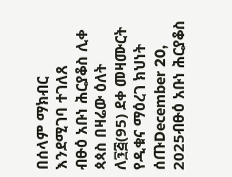በሰላም ማክብር እንደሚገባ ተገለጸ
ብፁዕ አቡነ ሕርያቆስ ሊቀ ጳጳስ በዛሬው ዕለት ለ፺፭(95) ደቀ መዛሙርት የዲቁና ማዕረገ ክህነት ሰጡDecember 20, 2025ብፁዕ አቡነ ሕርያቆስ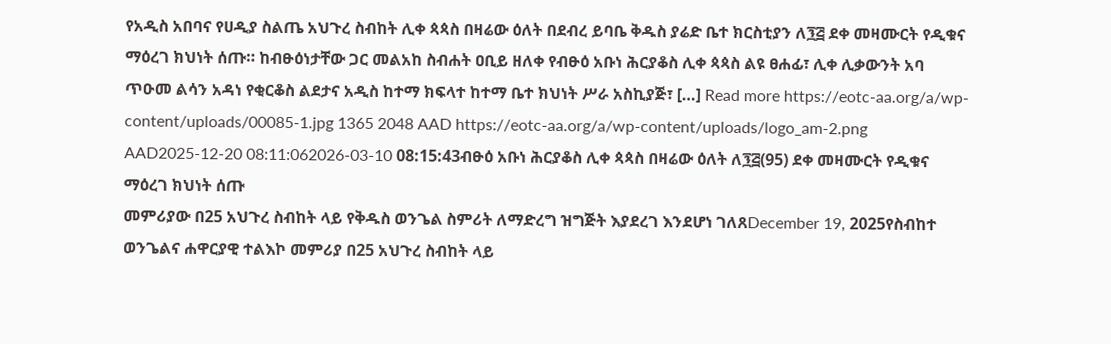የአዲስ አበባና የሀዲያ ስልጤ አህጉረ ስብከት ሊቀ ጳጳስ በዛሬው ዕለት በደብረ ይባቤ ቅዱስ ያሬድ ቤተ ክርስቲያን ለ፺፭ ደቀ መዛሙርት የዲቁና ማዕረገ ክህነት ሰጡ። ከብፁዕነታቸው ጋር መልአከ ስብሐት ዐቢይ ዘለቀ የብፁዕ አቡነ ሕርያቆስ ሊቀ ጳጳስ ልዩ ፀሐፊ፣ ሊቀ ሊቃውንት አባ ጥዑመ ልሳን አዳነ የቂርቆስ ልደታና አዲስ ከተማ ክፍላተ ከተማ ቤተ ክህነት ሥራ አስኪያጅ፣ […] Read more https://eotc-aa.org/a/wp-content/uploads/00085-1.jpg 1365 2048 AAD https://eotc-aa.org/a/wp-content/uploads/logo_am-2.png AAD2025-12-20 08:11:062026-03-10 08:15:43ብፁዕ አቡነ ሕርያቆስ ሊቀ ጳጳስ በዛሬው ዕለት ለ፺፭(95) ደቀ መዛሙርት የዲቁና ማዕረገ ክህነት ሰጡ
መምሪያው በ25 አህጉረ ስብከት ላይ የቅዱስ ወንጌል ስምሪት ለማድረግ ዝግጅት እያደረገ እንደሆነ ገለጸDecember 19, 2025የስብከተ ወንጌልና ሐዋርያዊ ተልእኮ መምሪያ በ25 አህጉረ ስብከት ላይ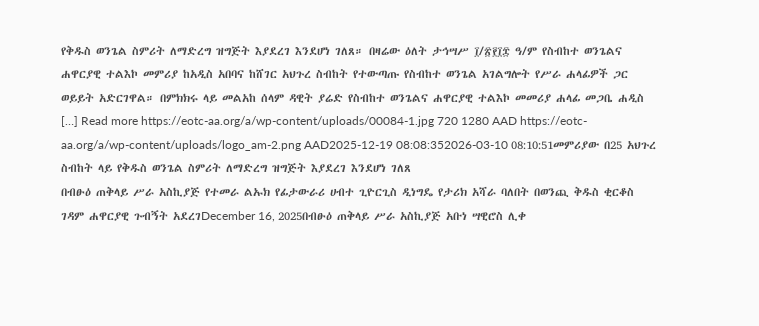የቅዱስ ወንጌል ስምሪት ለማድረግ ዝግጅት እያደረገ እንደሆነ ገለጸ። በዛሬው ዕለት ታኅሣሥ ፲/፳፻፲፰ ዓ/ም የስብከተ ወንጌልና ሐዋርያዊ ተልእኮ መምሪያ ከአዲስ አበባና ከሸገር አህጉረ ስብከት የተውጣጡ የስብከተ ወንጌል አገልግሎት የሥራ ሐላፊዎች ጋር ወይይት አድርገዋል። በምክክሩ ላይ መልአከ ሰላም ዳዊት ያሬድ የስብከተ ወንጌልና ሐዋርያዊ ተልእኮ መመሪያ ሐላፊ መጋቤ ሐዲስ […] Read more https://eotc-aa.org/a/wp-content/uploads/00084-1.jpg 720 1280 AAD https://eotc-aa.org/a/wp-content/uploads/logo_am-2.png AAD2025-12-19 08:08:352026-03-10 08:10:51መምሪያው በ25 አህጉረ ስብከት ላይ የቅዱስ ወንጌል ስምሪት ለማድረግ ዝግጅት እያደረገ እንደሆነ ገለጸ
በብፁዕ ጠቅላይ ሥራ አስኪያጅ የተመራ ልኡክ የፊታውራሪ ሀብተ ጊዮርጊስ ዲነግዴ የታሪክ አሻራ ባለበት በወንጪ ቅዱስ ቂርቆስ ገዳም ሐዋርያዊ ጉብኝት አደረገDecember 16, 2025በብፁዕ ጠቅላይ ሥራ አስኪያጅ አቡነ ሣዊሮስ ሊቀ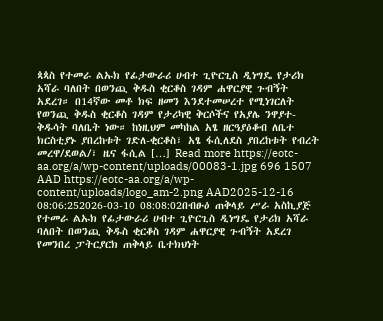ጳጳስ የተመራ ልኡክ የፊታውራሪ ሀብተ ጊዮርጊስ ዲነግዴ የታሪክ አሻራ ባለበት በወንጪ ቅዱስ ቂርቆስ ገዳም ሐዋርያዊ ጉብኝት አደረገ። በ14ኛው መቶ ክፍ ዘመን እንደተመሠረተ የሚነገርለት የወንጪ ቅዱስ ቂርቆስ ገዳም የታሪካዊ ቅርሶችና የአያሌ ንዋያተ-ቅዱሳት ባለቤት ነው። ከነዚህም መካከል አፄ ዘርዓያዕቆብ ለቤተ ክርስቲያኑ ያበረከቱት ገድለ-ቂርቆስ፣ አፄ ፋሲለደስ ያበረከቱት የብረት መረዋ/ደወል/፣ ዜና ፋሲል […] Read more https://eotc-aa.org/a/wp-content/uploads/00083-1.jpg 696 1507 AAD https://eotc-aa.org/a/wp-content/uploads/logo_am-2.png AAD2025-12-16 08:06:252026-03-10 08:08:02በብፁዕ ጠቅላይ ሥራ አስኪያጅ የተመራ ልኡክ የፊታውራሪ ሀብተ ጊዮርጊስ ዲነግዴ የታሪክ አሻራ ባለበት በወንጪ ቅዱስ ቂርቆስ ገዳም ሐዋርያዊ ጉብኝት አደረገ
የመንበረ ፓትርያርክ ጠቅላይ ቤተክህነት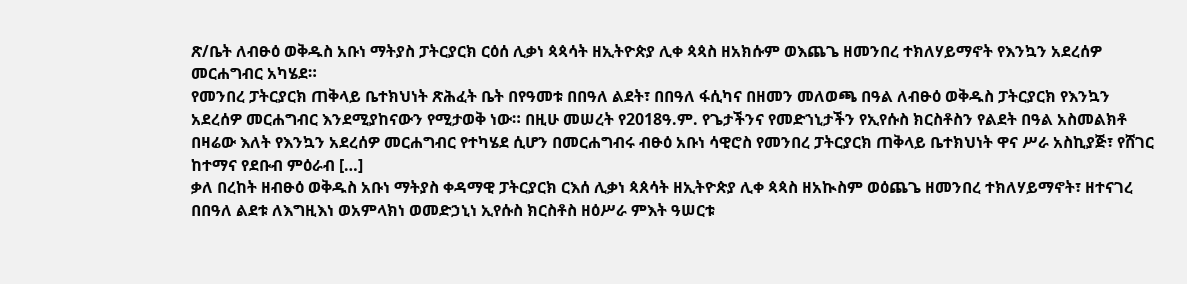ጽ/ቤት ለብፁዕ ወቅዱስ አቡነ ማትያስ ፓትርያርክ ርዕሰ ሊቃነ ጳጳሳት ዘኢትዮጵያ ሊቀ ጳጳስ ዘአክሱም ወእጨጌ ዘመንበረ ተክለሃይማኖት የእንኳን አደረሰዎ መርሐግብር አካሄደ።
የመንበረ ፓትርያርክ ጠቅላይ ቤተክህነት ጽሕፈት ቤት በየዓመቱ በበዓለ ልደት፣ በበዓለ ፋሲካና በዘመን መለወጫ በዓል ለብፁዕ ወቅዱስ ፓትርያርክ የእንኳን አደረሰዎ መርሐግብር እንደሚያከናውን የሚታወቅ ነው። በዚሁ መሠረት የ2018ዓ.ም. የጌታችንና የመድኀኒታችን የኢየሱስ ክርስቶስን የልደት በዓል አስመልክቶ በዛሬው እለት የእንኳን አደረሰዎ መርሐግብር የተካሄደ ሲሆን በመርሐግብሩ ብፁዕ አቡነ ሳዊሮስ የመንበረ ፓትርያርክ ጠቅላይ ቤተክህነት ዋና ሥራ አስኪያጅ፣ የሸገር ከተማና የደቡብ ምዕራብ […]
ቃለ በረከት ዘብፁዕ ወቅዱስ አቡነ ማትያስ ቀዳማዊ ፓትርያርክ ርእሰ ሊቃነ ጳጰሳት ዘኢትዮጵያ ሊቀ ጳጳስ ዘአኲስም ወዕጨጌ ዘመንበረ ተክለሃይማኖት፣ ዘተናገረ በበዓለ ልደቱ ለእግዚእነ ወአምላክነ ወመድኃኒነ ኢየሱስ ክርስቶስ ዘዕሥራ ምእት ዓሠርቱ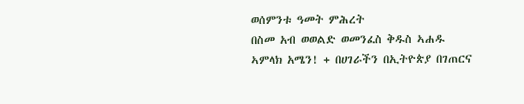ወሰምንቱ ዓመት ምሕረት
በስመ አብ ወወልድ ወመንፈስ ቅዱስ ኣሐዱ ኣምላክ አሜን! + በሀገራችን በኢትዮጵያ በገጠርና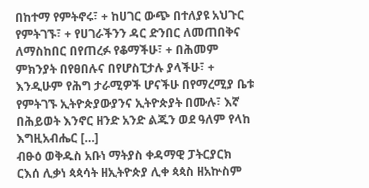በከተማ የምትኖሩ፣ + ከሀገር ውጭ በተለያዩ አህጉር የምትገኙ፣ + የሀገራችንን ዳር ድንበር ለመጠበቅና ለማስከበር በየጠረፉ የቆማችሁ፣ + በሕመም ምክንያት በየፀበሉና በየሆስፒታሉ ያላችሁ፣ + እንዲሁም የሕግ ታራሚዎች ሆናችሁ በየማረሚያ ቤቱ የምትገኙ ኢትዮጵያውያንና ኢትዮጵያት በሙሉ፣ እኛ በሕይወት እንኖር ዘንድ አንድ ልጁን ወደ ዓለም የላከ እግዚአብሔር […]
ብፁዕ ወቅዱስ አቡነ ማትያስ ቀዳማዊ ፓትርያርክ ርእሰ ሊቃነ ጳጳሳት ዘኢትዮጵያ ሊቀ ጳጳስ ዘአኵስም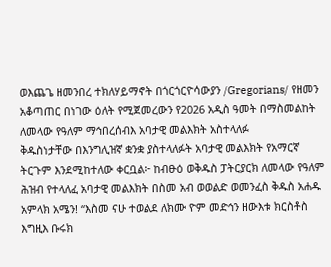ወእጨጌ ዘመንበረ ተክለሃይማኖት በጎርጎርዮሳውያን /Gregorians/ የዘመን አቆጣጠር በነገው ዕለት የሚጀመረውን የ2026 አዲስ ዓመት በማስመልከት ለመላው የዓለም ማኅበረሰብእ አባታዊ መልእክት አስተላለፉ
ቅዱስነታቸው በእንግሊዝኛ ቋንቋ ያስተላለፉት አባታዊ መልእክት የአማርኛ ትርጉም እንደሚከተለው ቀርቧል፦ ከብፁዕ ወቅዱስ ፓትርያርክ ለመላው የዓለም ሕዝብ የተላለፈ አባታዊ መልእክት በስመ አብ ወወልድ ወመንፈስ ቅዱስ አሐዱ አምላክ አሜን! “እስመ ናሁ ተወልደ ለክሙ ዮም መድኅን ዘውእቱ ክርስቶስ እግዚእ ቡሩክ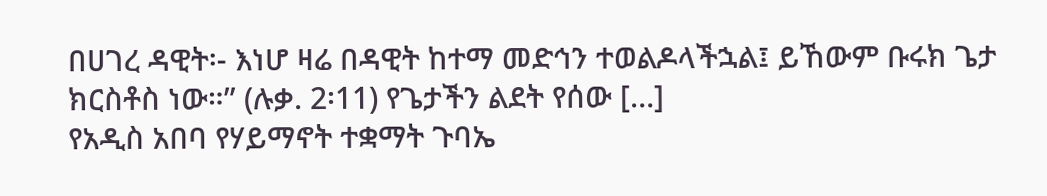በሀገረ ዳዊት፡- እነሆ ዛሬ በዳዊት ከተማ መድኅን ተወልዶላችኋል፤ ይኸውም ቡሩክ ጌታ ክርስቶስ ነው።” (ሉቃ. 2፡11) የጌታችን ልደት የሰው […]
የአዲስ አበባ የሃይማኖት ተቋማት ጉባኤ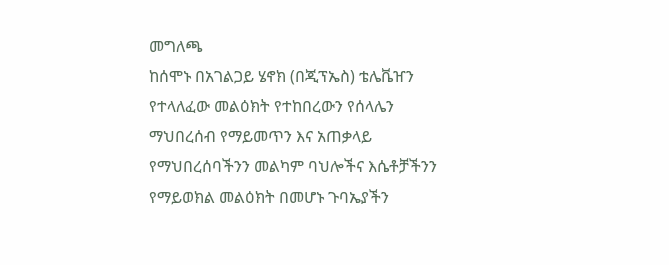መግለጫ
ከሰሞኑ በአገልጋይ ሄኖክ (በጂፕኤስ) ቴሌቬዠን የተላለፈው መልዕክት የተከበረውን የሰላሌን ማህበረሰብ የማይመጥን እና አጠቃላይ የማህበረሰባችንን መልካም ባህሎችና እሴቶቻችንን የማይወክል መልዕክት በመሆኑ ጉባኤያችን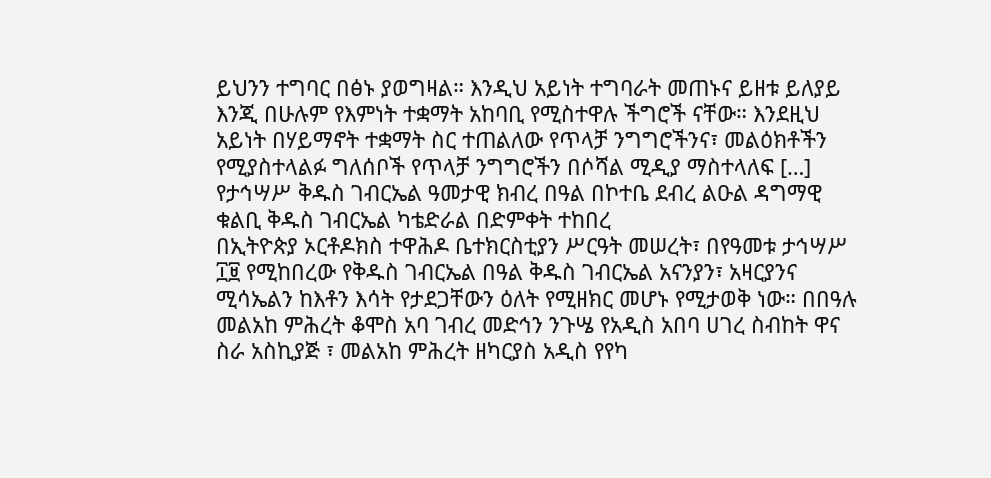ይህንን ተግባር በፅኑ ያወግዛል። እንዲህ አይነት ተግባራት መጠኑና ይዘቱ ይለያይ እንጂ በሁሉም የእምነት ተቋማት አከባቢ የሚስተዋሉ ችግሮች ናቸው። እንደዚህ አይነት በሃይማኖት ተቋማት ስር ተጠልለው የጥላቻ ንግግሮችንና፣ መልዕክቶችን የሚያስተላልፉ ግለሰቦች የጥላቻ ንግግሮችን በሶሻል ሚዲያ ማስተላለፍ […]
የታኅሣሥ ቅዱስ ገብርኤል ዓመታዊ ክብረ በዓል በኮተቤ ደብረ ልዑል ዳግማዊ ቁልቢ ቅዱስ ገብርኤል ካቴድራል በድምቀት ተከበረ
በኢትዮጵያ ኦርቶዶክስ ተዋሕዶ ቤተክርስቲያን ሥርዓት መሠረት፣ በየዓመቱ ታኅሣሥ ፲፱ የሚከበረው የቅዱስ ገብርኤል በዓል ቅዱስ ገብርኤል አናንያን፣ አዛርያንና ሚሳኤልን ከእቶን እሳት የታደጋቸውን ዕለት የሚዘክር መሆኑ የሚታወቅ ነው። በበዓሉ መልአከ ምሕረት ቆሞስ አባ ገብረ መድኅን ንጉሤ የአዲስ አበባ ሀገረ ስብከት ዋና ስራ አስኪያጅ ፣ መልአከ ምሕረት ዘካርያስ አዲስ የየካ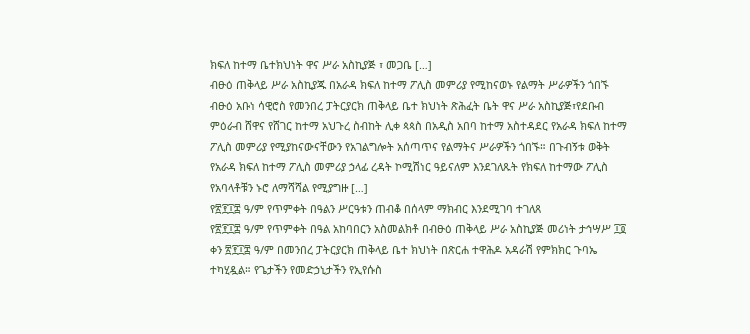ክፍለ ከተማ ቤተክህነት ዋና ሥራ አስኪያጅ ፣ መጋቤ […]
ብፁዕ ጠቅላይ ሥራ አስኪያጁ በአራዳ ክፍለ ከተማ ፖሊስ መምሪያ የሚከናወኑ የልማት ሥራዎችን ጎበኙ
ብፁዕ አቡነ ሳዊሮስ የመንበረ ፓትርያርክ ጠቅላይ ቤተ ክህነት ጽሕፈት ቤት ዋና ሥራ አስኪያጅ፣የደቡብ ምዕራብ ሸዋና የሸገር ከተማ አህጉረ ስብከት ሊቀ ጳጳስ በአዲስ አበባ ከተማ አስተዳደር የአራዳ ክፍለ ከተማ ፖሊስ መምሪያ የሚያከናውናቸውን የአገልግሎት አሰጣጥና የልማትና ሥራዎችን ጎበኙ። በጉብኝቱ ወቅት የአራዳ ክፍለ ከተማ ፖሊስ መምሪያ ኃላፊ ረዳት ኮሚሽነር ዓይናለም እንደገለጹት የክፍለ ከተማው ፖሊስ የአባላቶቹን ኑሮ ለማሻሻል የሚያግዙ […]
የ፳፻፲፰ ዓ/ም የጥምቀት በዓልን ሥርዓቱን ጠብቆ በሰላም ማክብር እንደሚገባ ተገለጸ
የ፳፻፲፰ ዓ/ም የጥምቀት በዓል አከባበርን አስመልክቶ በብፁዕ ጠቅላይ ሥራ አስኪያጅ መሪነት ታኅሣሥ ፲፬ ቀን ፳፻፲፰ ዓ/ም በመንበረ ፓትርያርክ ጠቅላይ ቤተ ክህነት በጽርሐ ተዋሕዶ አዳራሽ የምክክር ጉባኤ ተካሂዷል። የጌታችን የመድኃኒታችን የኢየሱስ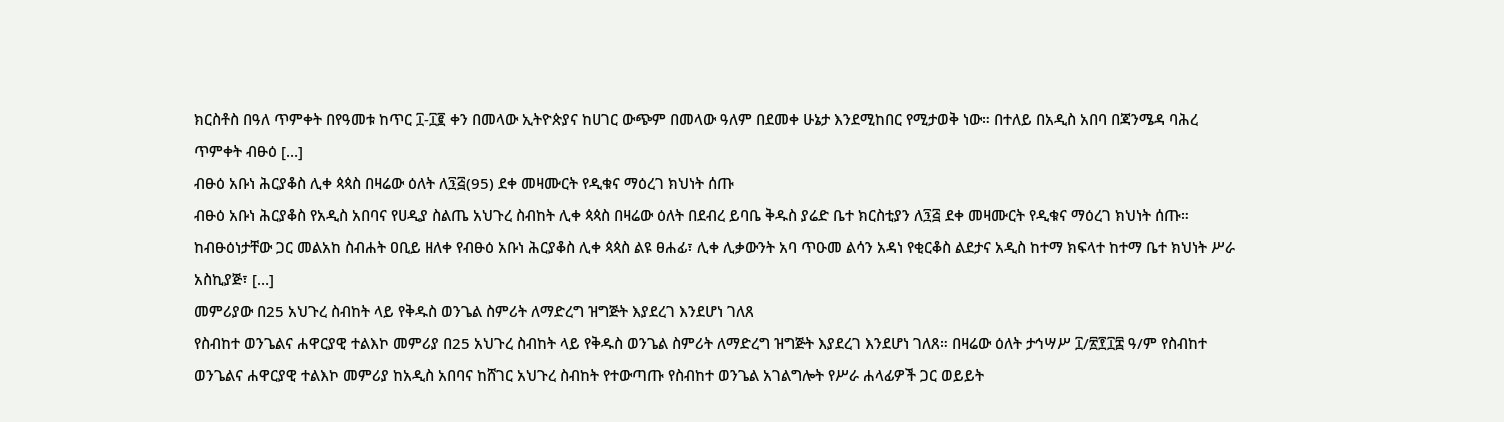ክርስቶስ በዓለ ጥምቀት በየዓመቱ ከጥር ፲-፲፪ ቀን በመላው ኢትዮጵያና ከሀገር ውጭም በመላው ዓለም በደመቀ ሁኔታ እንደሚከበር የሚታወቅ ነው። በተለይ በአዲስ አበባ በጃንሜዳ ባሕረ ጥምቀት ብፁዕ […]
ብፁዕ አቡነ ሕርያቆስ ሊቀ ጳጳስ በዛሬው ዕለት ለ፺፭(95) ደቀ መዛሙርት የዲቁና ማዕረገ ክህነት ሰጡ
ብፁዕ አቡነ ሕርያቆስ የአዲስ አበባና የሀዲያ ስልጤ አህጉረ ስብከት ሊቀ ጳጳስ በዛሬው ዕለት በደብረ ይባቤ ቅዱስ ያሬድ ቤተ ክርስቲያን ለ፺፭ ደቀ መዛሙርት የዲቁና ማዕረገ ክህነት ሰጡ። ከብፁዕነታቸው ጋር መልአከ ስብሐት ዐቢይ ዘለቀ የብፁዕ አቡነ ሕርያቆስ ሊቀ ጳጳስ ልዩ ፀሐፊ፣ ሊቀ ሊቃውንት አባ ጥዑመ ልሳን አዳነ የቂርቆስ ልደታና አዲስ ከተማ ክፍላተ ከተማ ቤተ ክህነት ሥራ አስኪያጅ፣ […]
መምሪያው በ25 አህጉረ ስብከት ላይ የቅዱስ ወንጌል ስምሪት ለማድረግ ዝግጅት እያደረገ እንደሆነ ገለጸ
የስብከተ ወንጌልና ሐዋርያዊ ተልእኮ መምሪያ በ25 አህጉረ ስብከት ላይ የቅዱስ ወንጌል ስምሪት ለማድረግ ዝግጅት እያደረገ እንደሆነ ገለጸ። በዛሬው ዕለት ታኅሣሥ ፲/፳፻፲፰ ዓ/ም የስብከተ ወንጌልና ሐዋርያዊ ተልእኮ መምሪያ ከአዲስ አበባና ከሸገር አህጉረ ስብከት የተውጣጡ የስብከተ ወንጌል አገልግሎት የሥራ ሐላፊዎች ጋር ወይይት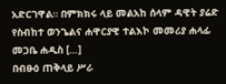አድርገዋል። በምክክሩ ላይ መልአከ ሰላም ዳዊት ያሬድ የስብከተ ወንጌልና ሐዋርያዊ ተልእኮ መመሪያ ሐላፊ መጋቤ ሐዲስ […]
በብፁዕ ጠቅላይ ሥራ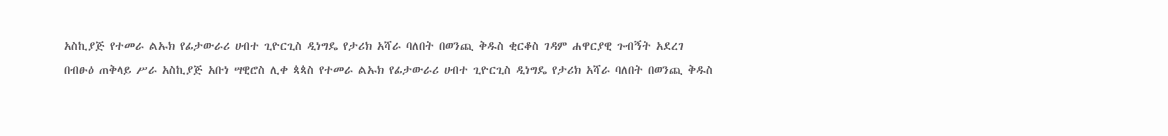አስኪያጅ የተመራ ልኡክ የፊታውራሪ ሀብተ ጊዮርጊስ ዲነግዴ የታሪክ አሻራ ባለበት በወንጪ ቅዱስ ቂርቆስ ገዳም ሐዋርያዊ ጉብኝት አደረገ
በብፁዕ ጠቅላይ ሥራ አስኪያጅ አቡነ ሣዊሮስ ሊቀ ጳጳስ የተመራ ልኡክ የፊታውራሪ ሀብተ ጊዮርጊስ ዲነግዴ የታሪክ አሻራ ባለበት በወንጪ ቅዱስ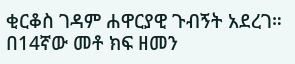ቂርቆስ ገዳም ሐዋርያዊ ጉብኝት አደረገ። በ14ኛው መቶ ክፍ ዘመን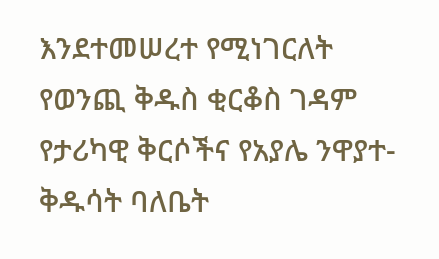እንደተመሠረተ የሚነገርለት የወንጪ ቅዱስ ቂርቆስ ገዳም የታሪካዊ ቅርሶችና የአያሌ ንዋያተ-ቅዱሳት ባለቤት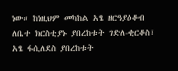ነው። ከነዚህም መካከል አፄ ዘርዓያዕቆብ ለቤተ ክርስቲያኑ ያበረከቱት ገድለ-ቂርቆስ፣ አፄ ፋሲለደስ ያበረከቱት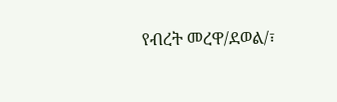የብረት መረዋ/ደወል/፣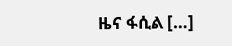ዜና ፋሲል […]